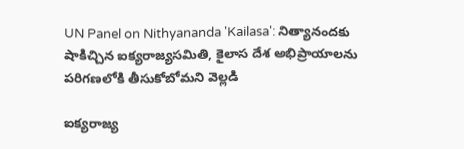UN Panel on Nithyananda 'Kailasa': నిత్యానందకు షాకిచ్చిన ఐక్యరాజ్యసమితి, కైలాస దేశ అభిప్రాయాలను పరిగణలోకి తీసుకోబోమని వెల్లడి

ఐక్యరాజ్య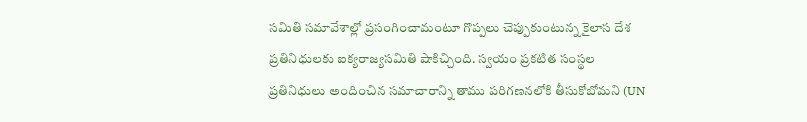సమితి సమావేశాల్లో ప్రసంగించామంటూ గొప్పలు చెప్పుకుంటున్న కైలాస దేశ ప్రతినిధులకు ఐక్యరాజ్యసమితి షాకిచ్చింది. స్వయం ప్రకటిత సంస్థల ప్రతినిధులు అందించిన సమాచారాన్ని తాము పరిగణనలోకి తీసుకోబోమని (UN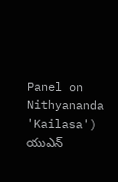Panel on Nithyananda 'Kailasa') యుఎన్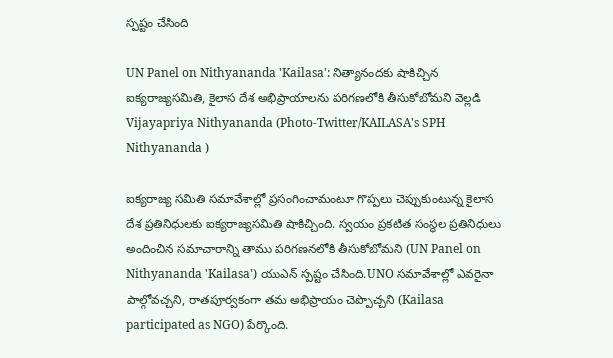స్పష్టం చేసింది

UN Panel on Nithyananda 'Kailasa': నిత్యానందకు షాకిచ్చిన ఐక్యరాజ్యసమితి, కైలాస దేశ అభిప్రాయాలను పరిగణలోకి తీసుకోబోమని వెల్లడి
Vijayapriya Nithyananda (Photo-Twitter/KAILASA's SPH Nithyananda )

ఐక్యరాజ్య సమితి సమావేశాల్లో ప్రసంగించామంటూ గొప్పలు చెప్పుకుంటున్న కైలాస దేశ ప్రతినిధులకు ఐక్యరాజ్యసమితి షాకిచ్చింది. స్వయం ప్రకటిత సంస్థల ప్రతినిధులు అందించిన సమాచారాన్ని తాము పరిగణనలోకి తీసుకోబోమని (UN Panel on Nithyananda 'Kailasa') యుఎన్ స్పష్టం చేసింది.UNO సమావేశాల్లో ఎవరైనా పాల్గోవచ్చని, రాతపూర్వకంగా తమ అభిప్రాయం చెప్పొచ్చని (Kailasa participated as NGO) పేర్కొంది.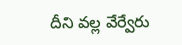దీని వల్ల వేర్వేరు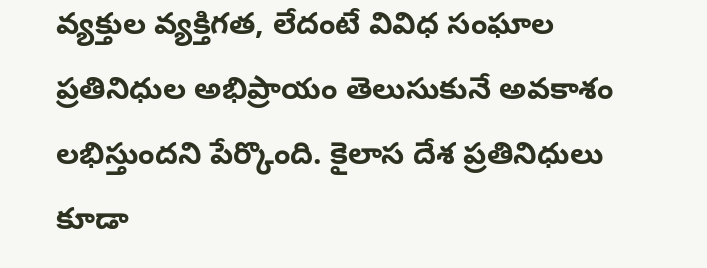వ్యక్తుల వ్యక్తిగత, లేదంటే వివిధ సంఘాల ప్రతినిధుల అభిప్రాయం తెలుసుకునే అవకాశం లభిస్తుందని పేర్కొంది. కైలాస దేశ ప్రతినిధులు కూడా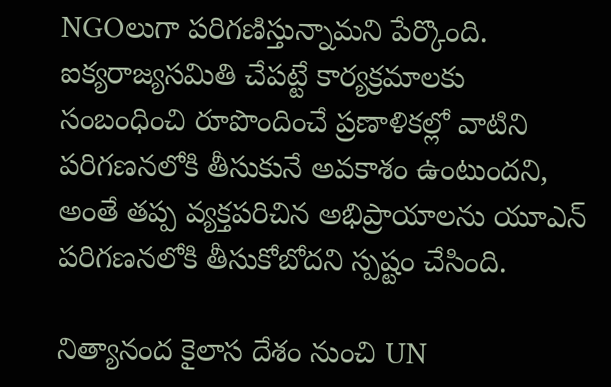NGOలుగా పరిగణిస్తున్నామని పేర్కొంది. ఐక్యరాజ్యసమితి చేపట్టే కార్యక్రమాలకు సంబంధించి రూపొందించే ప్రణాళికల్లో వాటిని పరిగణనలోకి తీసుకునే అవకాశం ఉంటుందని, అంతే తప్ప వ్యక్తపరిచిన అభిప్రాయాలను యూఎన్ పరిగణనలోకి తీసుకోబోదని స్పష్టం చేసింది.

నిత్యానంద కైలాస దేశం నుంచి UN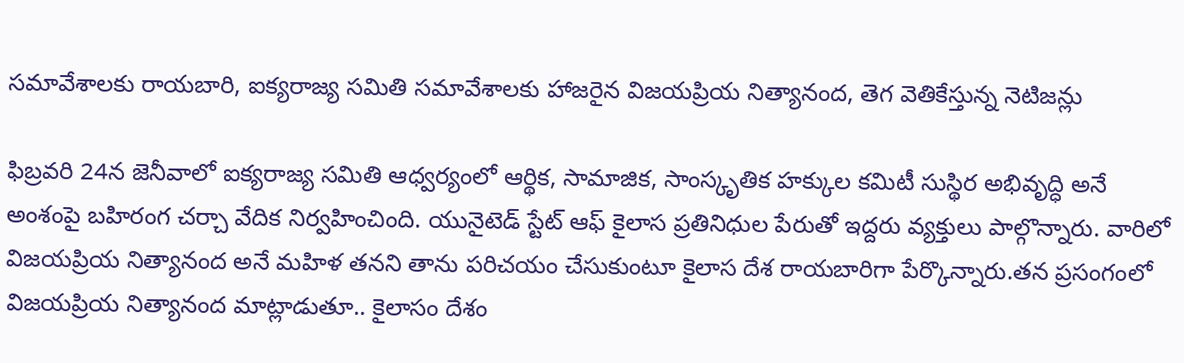సమావేశాలకు రాయబారి, ఐక్యరాజ్య సమితి సమావేశాలకు హాజరైన విజయప్రియ నిత్యానంద, తెగ వెతికేస్తున్న నెటిజన్లు

ఫిబ్రవరి 24న జెనీవాలో ఐక్యరాజ్య సమితి ఆధ్వర్యంలో ఆర్థిక, సామాజిక, సాంస్కృతిక హక్కుల కమిటీ సుస్థిర అభివృద్ధి అనే అంశంపై బహిరంగ చర్చా వేదిక నిర్వహించింది. యునైటెడ్ స్టేట్ ఆఫ్ కైలాస ప్రతినిధుల పేరుతో ఇద్దరు వ్యక్తులు పాల్గొన్నారు. వారిలో విజయప్రియ నిత్యానంద అనే మహిళ తనని తాను పరిచయం చేసుకుంటూ కైలాస దేశ రాయబారిగా పేర్కొన్నారు.తన ప్రసంగంలో విజయప్రియ నిత్యానంద మాట్లాడుతూ.. కైలాసం దేశం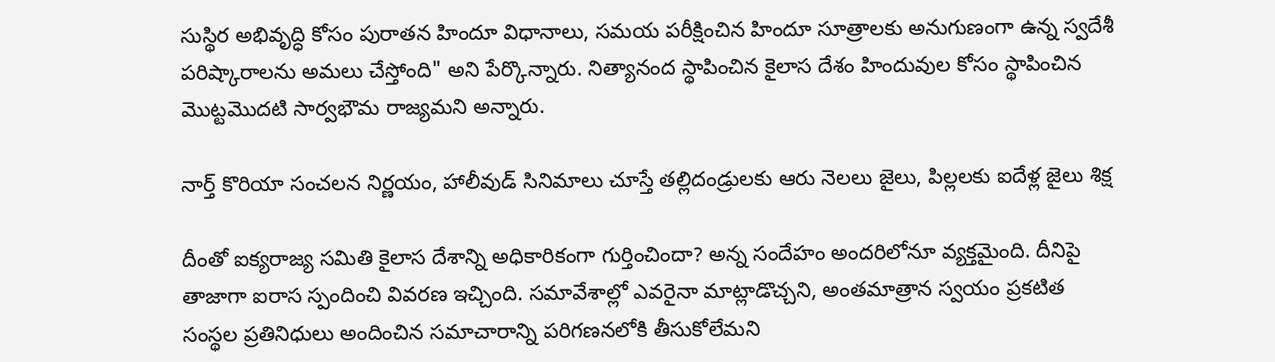సుస్థిర అభివృద్ధి కోసం పురాతన హిందూ విధానాలు, సమయ పరీక్షించిన హిందూ సూత్రాలకు అనుగుణంగా ఉన్న స్వదేశీ పరిష్కారాలను అమలు చేస్తోంది" అని పేర్కొన్నారు. నిత్యానంద స్థాపించిన కైలాస దేశం హిందువుల కోసం స్థాపించిన మొట్టమొదటి సార్వభౌమ రాజ్యమని అన్నారు.

నార్త్ కొరియా సంచలన నిర్ణయం, హాలీవుడ్ సినిమాలు చూస్తే తల్లిదండ్రులకు ఆరు నెలలు జైలు, పిల్లలకు ఐదేళ్ల జైలు శిక్ష

దీంతో ఐక్యరాజ్య సమితి కైలాస దేశాన్ని అధికారికంగా గుర్తించిందా? అన్న సందేహం అందరిలోనూ వ్యక్తమైంది. దీనిపై తాజాగా ఐరాస స్పందించి వివరణ ఇచ్చింది. సమావేశాల్లో ఎవరైనా మాట్లాడొచ్చని, అంతమాత్రాన స్వయం ప్రకటిత సంస్థల ప్రతినిధులు అందించిన సమాచారాన్ని పరిగణనలోకి తీసుకోలేమని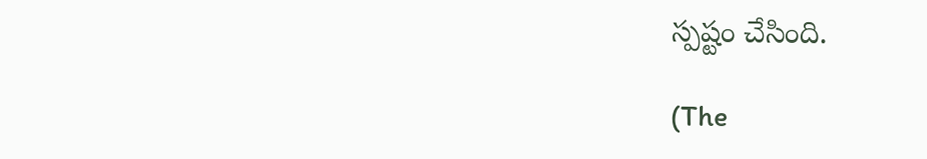స్పష్టం చేసింది.

(The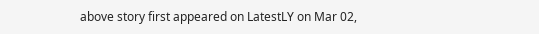above story first appeared on LatestLY on Mar 02,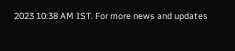2023 10:38 AM IST. For more news and updates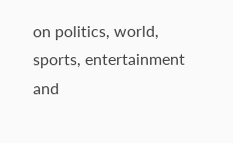on politics, world, sports, entertainment and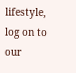lifestyle, log on to our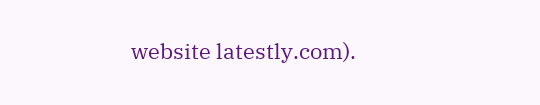website latestly.com).